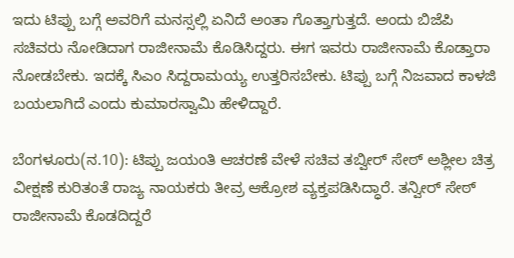ಇದು ಟಿಪ್ಪು ಬಗ್ಗೆ ಅವರಿಗೆ ಮನಸ್ಸಲ್ಲಿ ಏನಿದೆ ಅಂತಾ ಗೊತ್ತಾಗುತ್ತದೆ. ಅಂದು ಬಿಜೆಪಿ ಸಚಿವರು ನೋಡಿದಾಗ ರಾಜೀನಾಮೆ ಕೊಡಿಸಿದ್ದರು. ಈಗ ಇವರು ರಾಜೀನಾಮೆ ಕೊಡ್ತಾರಾ ನೋಡಬೇಕು. ಇದಕ್ಕೆ ಸಿಎಂ ಸಿದ್ದರಾಮಯ್ಯ ಉತ್ತರಿಸಬೇಕು. ಟಿಪ್ಪು ಬಗ್ಗೆ ನಿಜವಾದ ಕಾಳಜಿ ಬಯಲಾಗಿದೆ ಎಂದು ಕುಮಾರಸ್ವಾಮಿ ಹೇಳಿದ್ದಾರೆ.

ಬೆಂಗಳೂರು(ನ.10): ಟಿಪ್ಪು ಜಯಂತಿ ಆಚರಣೆ ವೇಳೆ ಸಚಿವ ತಬ್ವೀರ್ ಸೇಠ್ ಅಶ್ಲೀಲ ಚಿತ್ರ ವೀಕ್ಷಣೆ ಕುರಿತಂತೆ ರಾಜ್ಯ ನಾಯಕರು ತೀವ್ರ ಆಕ್ರೋಶ ವ್ಯಕ್ತಪಡಿಸಿದ್ಧಾರೆ. ತನ್ವೀರ್ ಸೇಠ್ ರಾಜೀನಾಮೆ ಕೊಡದಿದ್ದರೆ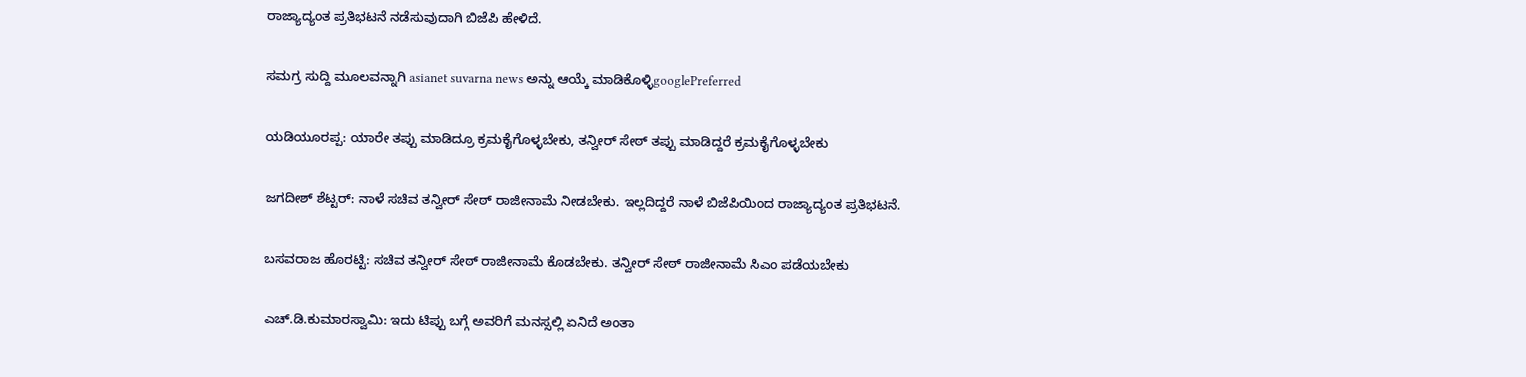ರಾಜ್ಯಾದ್ಯಂತ ಪ್ರತಿಭಟನೆ ನಡೆಸುವುದಾಗಿ ಬಿಜೆಪಿ ಹೇಳಿದೆ.

ಸಮಗ್ರ ಸುದ್ದಿ ಮೂಲವನ್ನಾಗಿ asianet suvarna news ಅನ್ನು ಆಯ್ಕೆ ಮಾಡಿಕೊಳ್ಳಿgooglePreferred

ಯಡಿಯೂರಪ್ಪ: ಯಾರೇ ತಪ್ಪು ಮಾಡಿದ್ರೂ ಕ್ರಮಕೈಗೊಳ್ಳಬೇಕು, ತನ್ವೀರ್ ಸೇಠ್ ತಪ್ಪು ಮಾಡಿದ್ದರೆ ಕ್ರಮಕೈಗೊಳ್ಳಬೇಕು

ಜಗದೀಶ್ ಶೆಟ್ಟರ್: ನಾಳೆ ಸಚಿವ ತನ್ವೀರ್ ಸೇಠ್ ರಾಜೀನಾಮೆ ನೀಡಬೇಕು. ಇಲ್ಲದಿದ್ದರೆ ನಾಳೆ ಬಿಜೆಪಿಯಿಂದ ರಾಜ್ಯಾದ್ಯಂತ ಪ್ರತಿಭಟನೆ.

ಬಸವರಾಜ ಹೊರಟ್ಟಿ: ಸಚಿವ ತನ್ವೀರ್ ಸೇಠ್ ರಾಜೀನಾಮೆ ಕೊಡಬೇಕು. ತನ್ವೀರ್ ಸೇಠ್ ರಾಜೀನಾಮೆ ಸಿಎಂ ಪಡೆಯಬೇಕು

ಎಚ್.ಡಿ.ಕುಮಾರಸ್ವಾಮಿ: ಇದು ಟಿಪ್ಪು ಬಗ್ಗೆ ಅವರಿಗೆ ಮನಸ್ಸಲ್ಲಿ ಏನಿದೆ ಅಂತಾ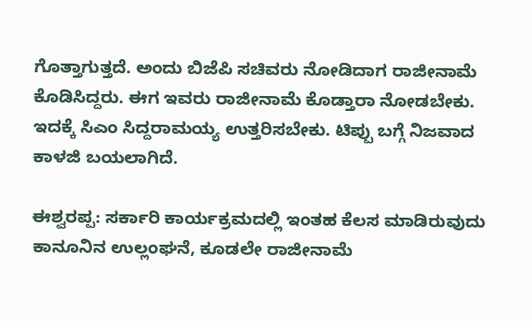ಗೊತ್ತಾಗುತ್ತದೆ. ಅಂದು ಬಿಜೆಪಿ ಸಚಿವರು ನೋಡಿದಾಗ ರಾಜೀನಾಮೆ ಕೊಡಿಸಿದ್ದರು. ಈಗ ಇವರು ರಾಜೀನಾಮೆ ಕೊಡ್ತಾರಾ ನೋಡಬೇಕು. ಇದಕ್ಕೆ ಸಿಎಂ ಸಿದ್ದರಾಮಯ್ಯ ಉತ್ತರಿಸಬೇಕು. ಟಿಪ್ಪು ಬಗ್ಗೆ ನಿಜವಾದ ಕಾಳಜಿ ಬಯಲಾಗಿದೆ.

ಈಶ್ವರಪ್ಪ: ಸರ್ಕಾರಿ ಕಾರ್ಯಕ್ರಮದಲ್ಲಿ ಇಂತಹ ಕೆಲಸ ಮಾಡಿರುವುದು ಕಾನೂನಿನ ಉಲ್ಲಂಘನೆ, ಕೂಡಲೇ ರಾಜೀನಾಮೆ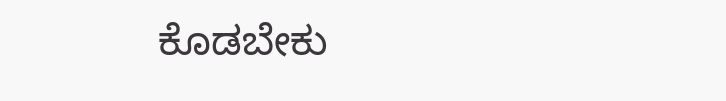ಕೊಡಬೇಕು